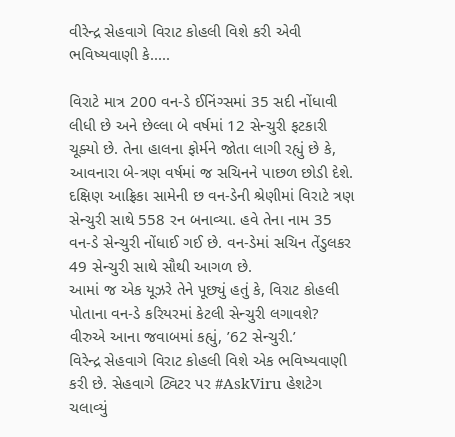વીરેન્દ્ર સેહવાગે વિરાટ કોહલી વિશે કરી એવી ભવિષ્યવાણી કે.....

વિરાટે માત્ર 200 વન-ડે ઈનિંગ્સમાં 35 સદી નોંધાવી લીધી છે અને છેલ્લા બે વર્ષમાં 12 સેન્ચુરી ફટકારી ચૂક્યો છે. તેના હાલના ફોર્મને જોતા લાગી રહ્યું છે કે, આવનારા બે-ત્રણ વર્ષમાં જ સચિનને પાછળ છોડી દેશે.
દક્ષિણ આફ્રિકા સામેની છ વન-ડેની શ્રેણીમાં વિરાટે ત્રણ સેન્ચુરી સાથે 558 રન બનાવ્યા. હવે તેના નામ 35 વન-ડે સેન્ચુરી નોંધાઈ ગઈ છે. વન-ડેમાં સચિન તેંડુલકર 49 સેન્ચુરી સાથે સૌથી આગળ છે.
આમાં જ એક યૂઝરે તેને પૂછ્યું હતું કે, વિરાટ કોહલી પોતાના વન-ડે કરિયરમાં કેટલી સેન્ચુરી લગાવશે? વીરુએ આના જવાબમાં કહ્યું, ’62 સેન્ચુરી.’
વિરેન્દ્ર સેહવાગે વિરાટ કોહલી વિશે એક ભવિષ્યવાણી કરી છે. સેહવાગે ટ્વિટર પર #AskViru હેશટેગ ચલાવ્યું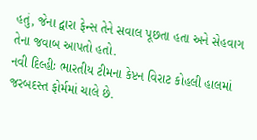હતું, જેના દ્વારા ફેન્સ તેને સવાલ પૂછતા હતા અને સેહવાગ તેના જવાબ આપતો હતો.
નવી દિલ્હીઃ ભારતીય ટીમના કેપ્ટન વિરાટ કોહલી હાલમાં જરબદસ્ત ફોર્મમાં ચાલે છે.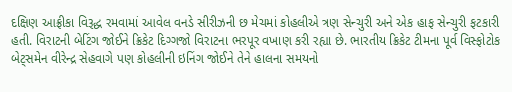દક્ષિણ આફ્રીકા વિરૂદ્ધ રમવામાં આવેલ વનડે સીરીઝની છ મેચમાં કોહલીએ ત્રણ સેન્ચુરી અને એક હાફ સેન્ચુરી ફટકારી હતી. વિરાટની બેટિંગ જોઈને ક્રિકેટ દિગ્ગજો વિરાટના ભરપૂર વખાણ કરી રહ્યા છે. ભારતીય ક્રિકેટ ટીમના પૂર્વ વિસ્ફોટોક બેટ્સમેન વીરેન્દ્ર સેહવાગે પણ કોહલીની ઇનિંગ જોઈને તેને હાલના સમયનો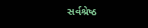સર્વશ્રેષ્ઠ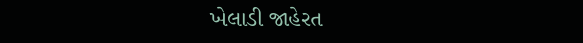ખેલાડી જાહેરત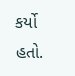કર્યો હતો.